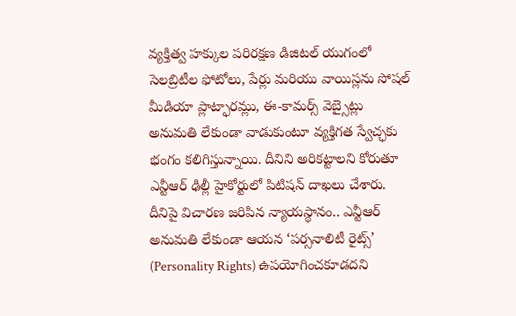వ్యక్తిత్వ హక్కుల పరిరక్షణ డిజిటల్ యుగంలో సెలబ్రిటీల ఫోటోలు, పేర్లు మరియు వాయిస్లను సోషల్ మీడియా ప్లాట్ఫారమ్లు, ఈ-కామర్స్ వెబ్సైట్లు అనుమతి లేకుండా వాడుకుంటూ వ్యక్తిగత స్వేచ్ఛకు భంగం కలిగిస్తున్నాయి. దీనిని అరికట్టాలని కోరుతూ ఎన్టీఆర్ ఢిల్లీ హైకోర్టులో పిటిషన్ దాఖలు చేశారు. దీనిపై విచారణ జరిపిన న్యాయస్థానం.. ఎన్టీఆర్ అనుమతి లేకుండా ఆయన ‘పర్సనాలిటీ రైట్స్’ (Personality Rights) ఉపయోగించకూడదని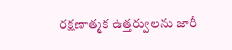రక్షణాత్మక ఉత్తర్వులను జారీ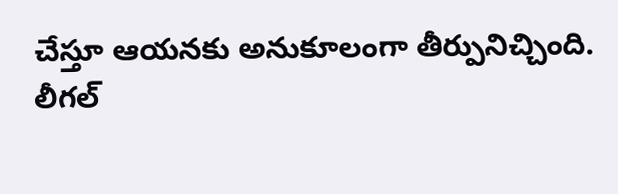చేస్తూ ఆయనకు అనుకూలంగా తీర్పునిచ్చింది.
లీగల్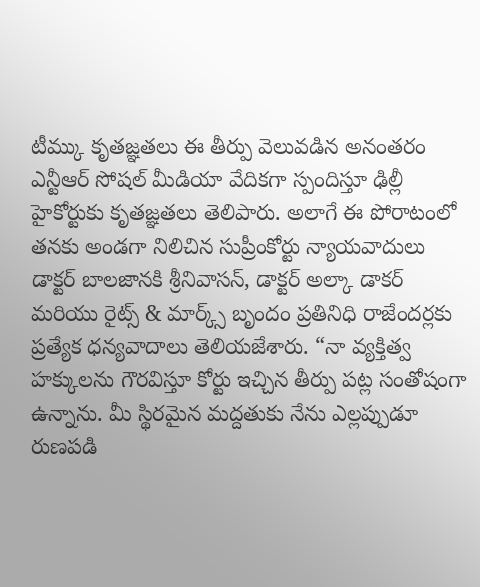టీమ్కు కృతజ్ఞతలు ఈ తీర్పు వెలువడిన అనంతరం ఎన్టీఆర్ సోషల్ మీడియా వేదికగా స్పందిస్తూ ఢిల్లీ హైకోర్టుకు కృతజ్ఞతలు తెలిపారు. అలాగే ఈ పోరాటంలో తనకు అండగా నిలిచిన సుప్రీంకోర్టు న్యాయవాదులు డాక్టర్ బాలజానకి శ్రీనివాసన్, డాక్టర్ అల్కా డాకర్ మరియు రైట్స్ & మార్క్స్ బృందం ప్రతినిధి రాజేందర్లకు ప్రత్యేక ధన్యవాదాలు తెలియజేశారు. “నా వ్యక్తిత్వ హక్కులను గౌరవిస్తూ కోర్టు ఇచ్చిన తీర్పు పట్ల సంతోషంగా ఉన్నాను. మీ స్థిరమైన మద్దతుకు నేను ఎల్లప్పుడూ రుణపడి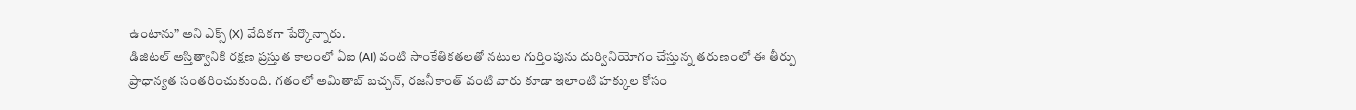ఉంటాను” అని ఎక్స్ (X) వేదికగా పేర్కొన్నారు.
డిజిటల్ అస్తిత్వానికి రక్షణ ప్రస్తుత కాలంలో ఏఐ (AI) వంటి సాంకేతికతలతో నటుల గుర్తింపును దుర్వినియోగం చేస్తున్న తరుణంలో ఈ తీర్పు ప్రాధాన్యత సంతరించుకుంది. గతంలో అమితాబ్ బచ్చన్, రజనీకాంత్ వంటి వారు కూడా ఇలాంటి హక్కుల కోసం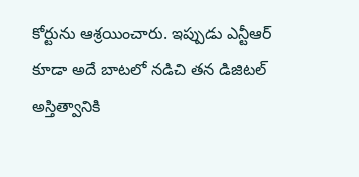కోర్టును ఆశ్రయించారు. ఇప్పుడు ఎన్టీఆర్ కూడా అదే బాటలో నడిచి తన డిజిటల్ అస్తిత్వానికి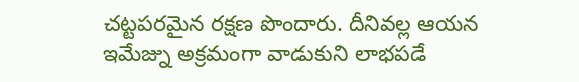చట్టపరమైన రక్షణ పొందారు. దీనివల్ల ఆయన ఇమేజ్ను అక్రమంగా వాడుకుని లాభపడే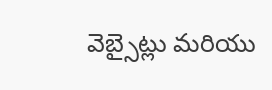వెబ్సైట్లు మరియు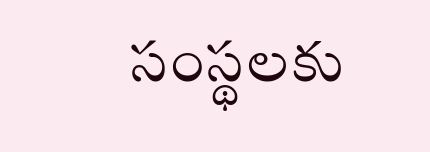సంస్థలకు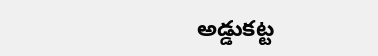అడ్డుకట్ట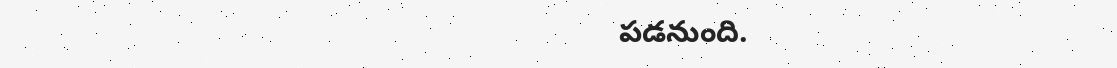పడనుంది.